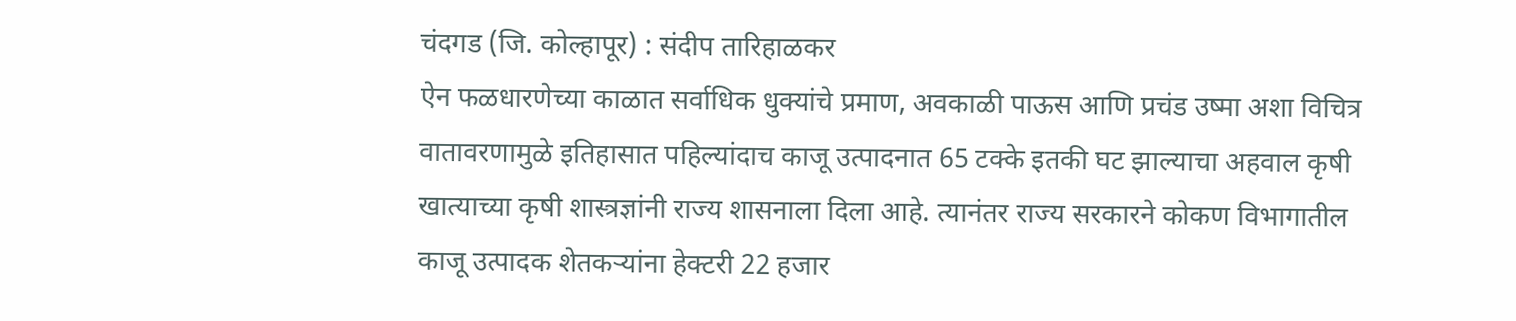चंदगड (जि. कोल्हापूर) : संदीप तारिहाळकर
ऐन फळधारणेच्या काळात सर्वाधिक धुक्यांचे प्रमाण, अवकाळी पाऊस आणि प्रचंड उष्मा अशा विचित्र वातावरणामुळे इतिहासात पहिल्यांदाच काजू उत्पादनात 65 टक्के इतकी घट झाल्याचा अहवाल कृषी खात्याच्या कृषी शास्त्रज्ञांनी राज्य शासनाला दिला आहे. त्यानंतर राज्य सरकारने कोकण विभागातील काजू उत्पादक शेतकऱ्यांना हेक्टरी 22 हजार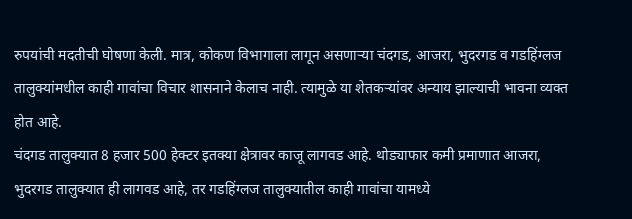रुपयांची मदतीची घोषणा केली. मात्र, कोकण विभागाला लागून असणाऱ्या चंदगड, आजरा, भुदरगड व गडहिंग्लज तालुक्यांमधील काही गावांचा विचार शासनाने केलाच नाही. त्यामुळे या शेतकऱ्यांवर अन्याय झाल्याची भावना व्यक्त होत आहे.
चंदगड तालुक्यात 8 हजार 500 हेक्टर इतक्या क्षेत्रावर काजू लागवड आहे. थोड्याफार कमी प्रमाणात आजरा, भुदरगड तालुक्यात ही लागवड आहे, तर गडहिंग्लज तालुक्यातील काही गावांचा यामध्ये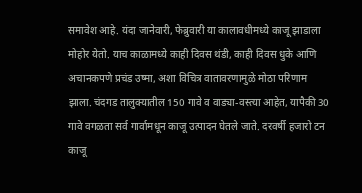समावेश आहे. यंदा जानेवारी, फेब्रुवारी या कालावधीमध्ये काजू झाडाला मोहोर येतो. याच काळामध्ये काही दिवस थंडी, काही दिवस धुके आणि अचानकपणे प्रचंड उष्मा, अशा विचित्र वातावरणामुळे मोठा परिणाम
झाला. चंदगड तालुक्यातील 150 गावे व वाड्या-वस्त्या आहेत, यापैकी 30 गावे वगळता सर्व गार्वामधून काजू उत्पादन घेतले जाते. दरवर्षी हजारो टन काजू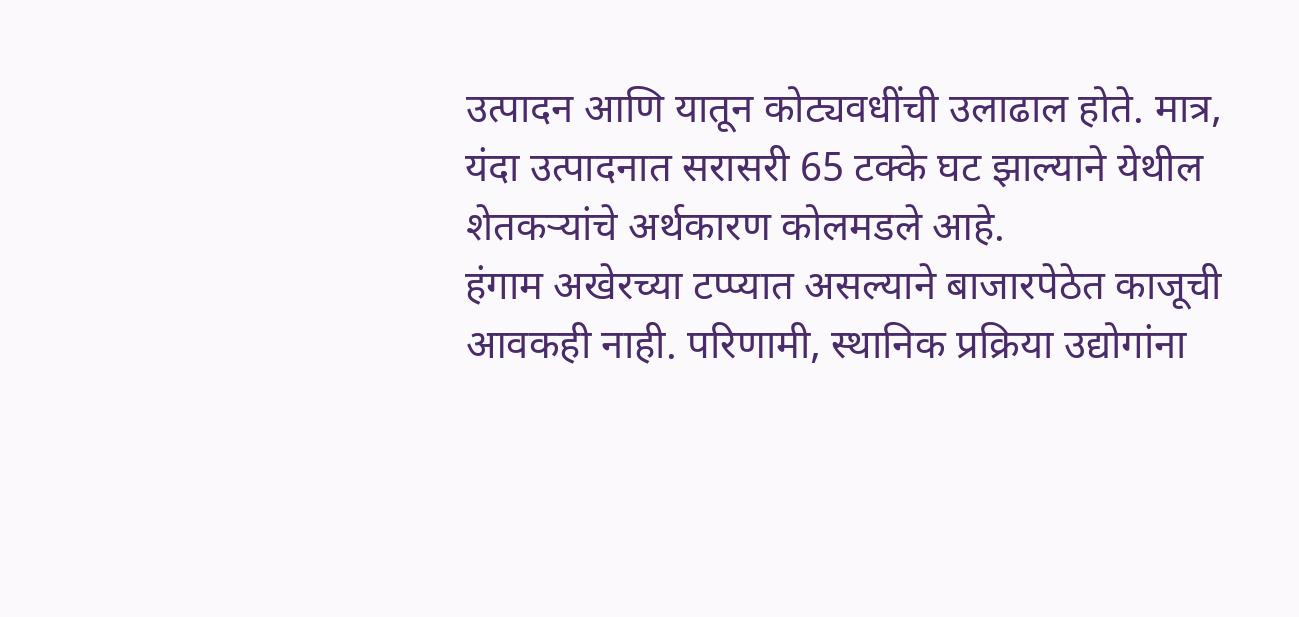उत्पादन आणि यातून कोट्यवधींची उलाढाल होते. मात्र, यंदा उत्पादनात सरासरी 65 टक्के घट झाल्याने येथील शेतकऱ्यांचे अर्थकारण कोलमडले आहे.
हंगाम अखेरच्या टप्प्यात असल्याने बाजारपेठेत काजूची आवकही नाही. परिणामी, स्थानिक प्रक्रिया उद्योगांना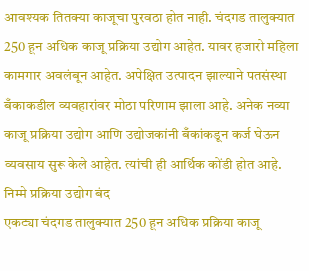आवश्यक तितक्या काजूचा पुरवठा होत नाही. चंदगड तालुक्यात 250 हून अधिक काजू प्रक्रिया उद्योग आहेत. यावर हजारो महिला कामगार अवलंबून आहेत. अपेक्षित उत्पादन झाल्याने पतसंस्था बँकाकडील व्यवहारांवर मोठा परिणाम झाला आहे. अनेक नव्या काजू प्रक्रिया उद्योग आणि उद्योजकांनी बँकांकडून कर्ज घेऊन व्यवसाय सुरू केले आहेत. त्यांची ही आर्थिक कोंडी होत आहे.
निम्मे प्रक्रिया उद्योग बंद
एकट्या चंदगड तालुक्यात 250 हून अधिक प्रक्रिया काजू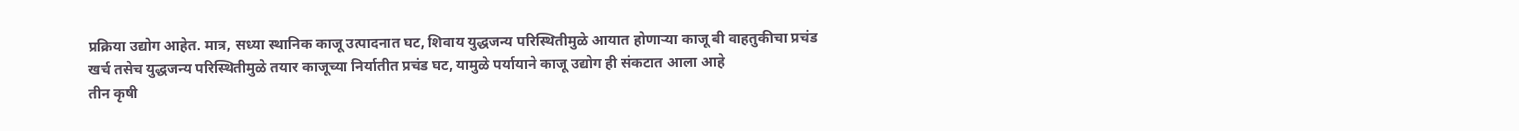प्रक्रिया उद्योग आहेत. मात्र, सध्या स्थानिक काजू उत्पादनात घट, शिवाय युद्धजन्य परिस्थितीमुळे आयात होणाऱ्या काजू बी वाहतुकीचा प्रचंड खर्च तसेच युद्धजन्य परिस्थितीमुळे तयार काजूच्या निर्यातीत प्रचंड घट, यामुळे पर्यायाने काजू उद्योग ही संकटात आला आहे
तीन कृषी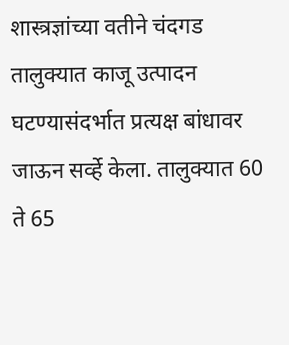शास्त्रज्ञांच्या वतीने चंदगड तालुक्यात काजू उत्पादन घटण्यासंदर्भात प्रत्यक्ष बांधावर जाऊन सर्व्हे केला. तालुक्यात 60 ते 65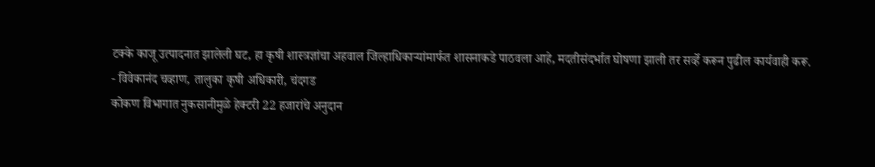टक्के काजू उत्पादनात झालेली घट, हा कृषी शास्त्रज्ञांचा अहवाल जिल्हाधिकाऱ्यांमार्फत शासनाकडे पाठवला आहे, मदतीसंदर्भात घोषणा झाली तर सर्व्हे करून पुढील कार्यवाही करू.
- विवेकानंद चव्हाण, तालुका कृषी अधिकारी, चंदगड
कोकण विभागात नुकसानीमुळे हेक्टरी 22 हजारांचे अनुदान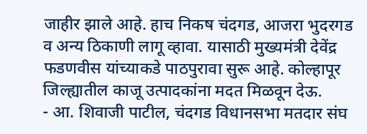जाहीर झाले आहे. हाच निकष चंदगड, आजरा भुदरगड व अन्य ठिकाणी लागू व्हावा. यासाठी मुख्यमंत्री देवेंद्र फडणवीस यांच्याकडे पाठपुरावा सुरू आहे. कोल्हापूर जिल्ह्यातील काजू उत्पादकांना मदत मिळवून देऊ.
- आ. शिवाजी पाटील, चंदगड विधानसभा मतदार संघ